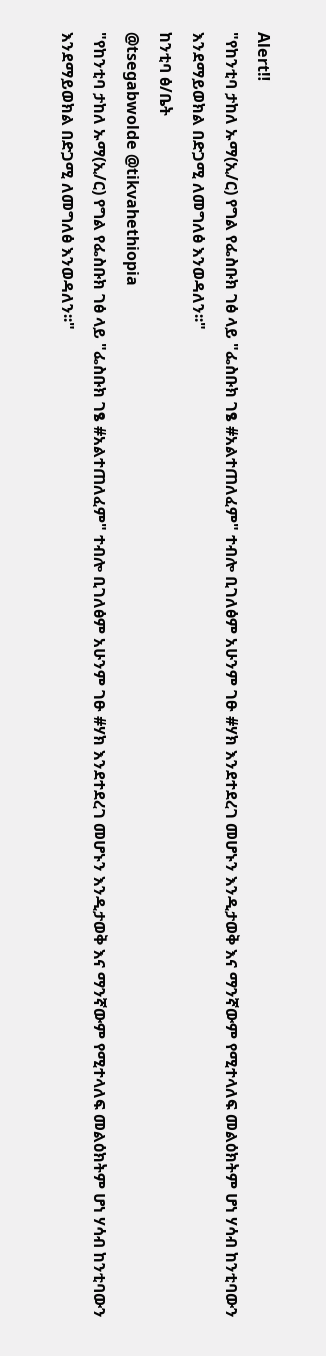Alert‼
"የከንቲባ ታከለ ኡማ(ኢ/ር) የግል የፌስቡክ ገፅ ላይ "ፌስቡክ ገፄ #አልተጠለፈም" ተብሎ ቢገለፅም አሁንም ገፁ #ሃክ እንደተደረገ መሆኑን እንዲታወቅ እና ማንኛውም የሚተላለፍ መልዕክትም ሆነ ሃሳብ ከንቲባውን እንደማይወክል በድጋሚ ለመግለፅ እንወዳለን፡፡"
ከንቲባ ፅ/ቤት
@tsegabwolde @tikvahethiopia
"የከንቲባ ታከለ ኡማ(ኢ/ር) የግል የፌስቡክ ገፅ ላይ "ፌስቡክ ገፄ #አልተጠለፈም" ተብሎ ቢገለፅም አሁንም ገፁ #ሃክ እንደተደረገ መሆኑን እንዲታወቅ እና ማንኛውም የሚተላለፍ መልዕክትም ሆነ ሃሳብ ከንቲባውን እንደማይወክል በድጋሚ ለመግለፅ እንወዳለን፡፡"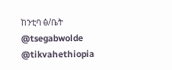ከንቲባ ፅ/ቤት
@tsegabwolde @tikvahethiopia